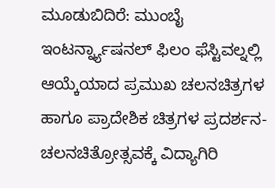ಮೂಡುಬಿದಿರೆ: ಮುಂಬೈ ಇಂಟರ್ನ್ನ್ಯಾಷನಲ್ ಫಿಲಂ ಫೆಸ್ಟಿವಲ್ನಲ್ಲಿ ಆಯ್ಕೆಯಾದ ಪ್ರಮುಖ ಚಲನಚಿತ್ರಗಳ ಹಾಗೂ ಪ್ರಾದೇಶಿಕ ಚಿತ್ರಗಳ ಪ್ರದರ್ಶನ-ಚಲನಚಿತ್ರೋತ್ಸವಕ್ಕೆ ವಿದ್ಯಾಗಿರಿ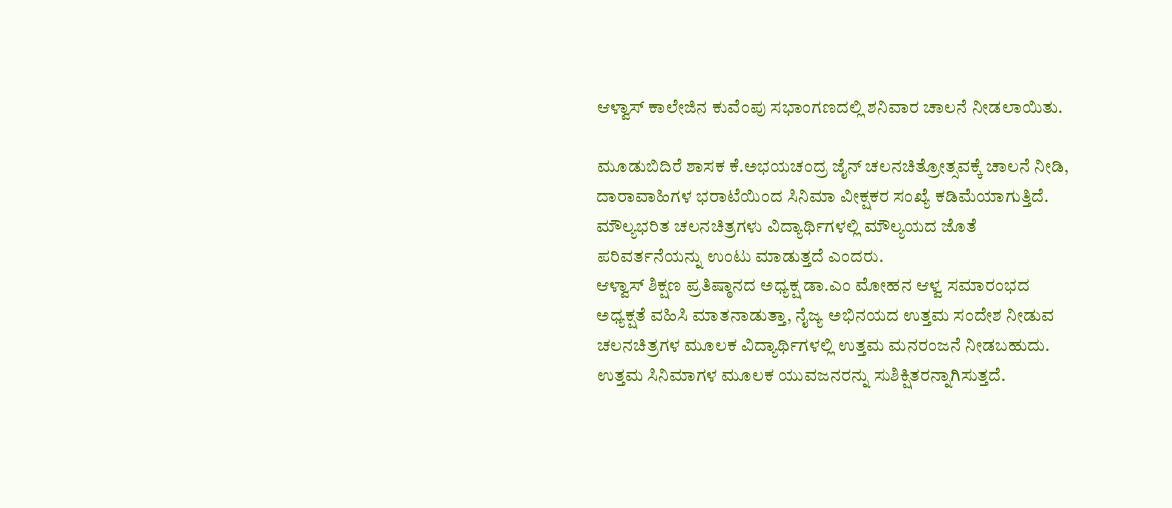ಆಳ್ವಾಸ್ ಕಾಲೇಜಿನ ಕುವೆಂಪು ಸಭಾಂಗಣದಲ್ಲಿ ಶನಿವಾರ ಚಾಲನೆ ನೀಡಲಾಯಿತು.

ಮೂಡುಬಿದಿರೆ ಶಾಸಕ ಕೆ.ಅಭಯಚಂದ್ರ ಜೈನ್ ಚಲನಚಿತ್ರೋತ್ಸವಕ್ಕೆ ಚಾಲನೆ ನೀಡಿ, ದಾರಾವಾಹಿಗಳ ಭರಾಟೆಯಿಂದ ಸಿನಿಮಾ ವೀಕ್ಷಕರ ಸಂಖ್ಯೆ ಕಡಿಮೆಯಾಗುತ್ತಿದೆ. ಮೌಲ್ಯಭರಿತ ಚಲನಚಿತ್ರಗಳು ವಿದ್ಯಾರ್ಥಿಗಳಲ್ಲಿ ಮೌಲ್ಯಯದ ಜೊತೆ ಪರಿವರ್ತನೆಯನ್ನು ಉಂಟು ಮಾಡುತ್ತದೆ ಎಂದರು.
ಆಳ್ವಾಸ್ ಶಿಕ್ಷಣ ಪ್ರತಿಷ್ಠಾನದ ಅಧ್ಯಕ್ಷ ಡಾ.ಎಂ ಮೋಹನ ಆಳ್ವ ಸಮಾರಂಭದ ಅಧ್ಯಕ್ಷತೆ ವಹಿಸಿ ಮಾತನಾಡುತ್ತಾ, ನೈಜ್ಯ ಅಭಿನಯದ ಉತ್ತಮ ಸಂದೇಶ ನೀಡುವ ಚಲನಚಿತ್ರಗಳ ಮೂಲಕ ವಿದ್ಯಾರ್ಥಿಗಳಲ್ಲಿ ಉತ್ತಮ ಮನರಂಜನೆ ನೀಡಬಹುದು. ಉತ್ತಮ ಸಿನಿಮಾಗಳ ಮೂಲಕ ಯುವಜನರನ್ನು ಸುಶಿಕ್ಷಿತರನ್ನಾಗಿಸುತ್ತದೆ.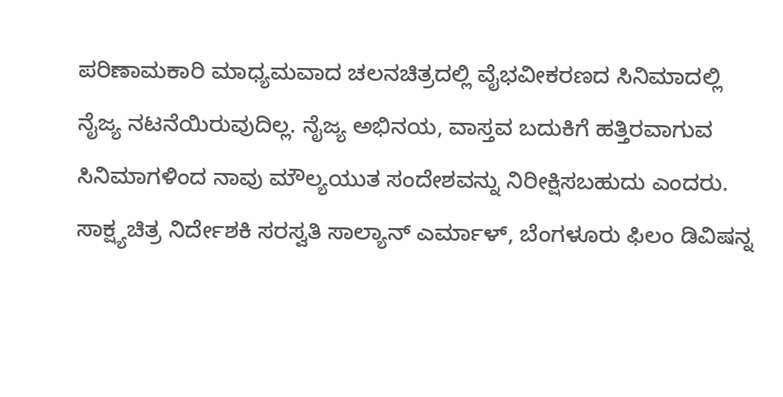ಪರಿಣಾಮಕಾರಿ ಮಾಧ್ಯಮವಾದ ಚಲನಚಿತ್ರದಲ್ಲಿ ವೈಭವೀಕರಣದ ಸಿನಿಮಾದಲ್ಲಿ ನೈಜ್ಯ ನಟನೆಯಿರುವುದಿಲ್ಲ. ನೈಜ್ಯ ಅಭಿನಯ, ವಾಸ್ತವ ಬದುಕಿಗೆ ಹತ್ತಿರವಾಗುವ ಸಿನಿಮಾಗಳಿಂದ ನಾವು ಮೌಲ್ಯಯುತ ಸಂದೇಶವನ್ನು ನಿರೀಕ್ಷಿಸಬಹುದು ಎಂದರು.
ಸಾಕ್ಷ್ಯಚಿತ್ರ ನಿರ್ದೇಶಕಿ ಸರಸ್ವತಿ ಸಾಲ್ಯಾನ್ ಎರ್ಮಾಳ್, ಬೆಂಗಳೂರು ಫಿಲಂ ಡಿವಿಷನ್ನ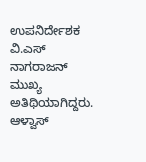ಉಪನಿರ್ದೇಶಕ ವಿ.ಎಸ್ ನಾಗರಾಜನ್ ಮುಖ್ಯ ಅತಿಥಿಯಾಗಿದ್ದರು. ಆಳ್ವಾಸ್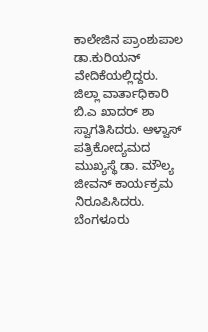ಕಾಲೇಜಿನ ಪ್ರಾಂಶುಪಾಲ ಡಾ.ಕುರಿಯನ್ ವೇದಿಕೆಯಲ್ಲಿದ್ದರು.
ಜಿಲ್ಲಾ ವಾರ್ತಾಧಿಕಾರಿ ಬಿ.ಎ ಖಾದರ್ ಶಾ ಸ್ವಾಗತಿಸಿದರು. ಆಳ್ವಾಸ್ ಪತ್ರಿಕೋದ್ಯಮದ ಮುಖ್ಯಸ್ಥೆ ಡಾ. ಮೌಲ್ಯ ಜೀವನ್ ಕಾರ್ಯಕ್ರಮ ನಿರೂಪಿಸಿದರು.
ಬೆಂಗಳೂರು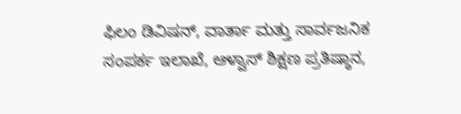ಫಿಲಂ ಡಿವಿಷನ್, ವಾರ್ತಾ ಮತ್ತು ಸಾರ್ವಜನಿಕ ಸಂಪರ್ಕ ಇಲಾಖೆ, ಆಳ್ವಾಸ್ ಶಿಕ್ಷಣ ಪ್ರತಿಷ್ಠಾನ,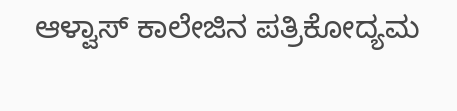ಆಳ್ವಾಸ್ ಕಾಲೇಜಿನ ಪತ್ರಿಕೋದ್ಯಮ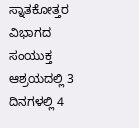ಸ್ನಾತಕೋತ್ತರ ವಿಭಾಗದ ಸಂಯುಕ್ತ ಆಶ್ರಯದಲ್ಲಿ 3 ದಿನಗಳಲ್ಲಿ 4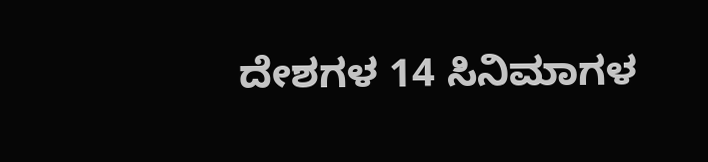ದೇಶಗಳ 14 ಸಿನಿಮಾಗಳ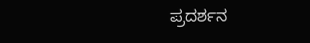ಪ್ರದರ್ಶನ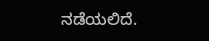ನಡೆಯಲಿದೆ.